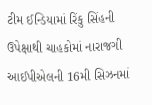ટીમ ઈન્ડિયામાં રિંકુ સિંહની ઉપેક્ષાથી ચાહકોમાં નારાજગી
આઈપીએલની 16મી સિઝનમાં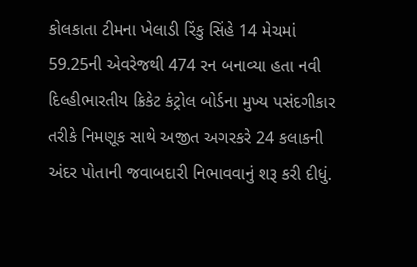કોલકાતા ટીમના ખેલાડી રિંકુ સિંહે 14 મેચમાં 59.25ની એવરેજથી 474 રન બનાવ્યા હતા નવી દિલ્હીભારતીય ક્રિકેટ કંટ્રોલ બોર્ડના મુખ્ય પસંદગીકાર તરીકે નિમણૂક સાથે અજીત અગરકરે 24 કલાકની અંદર પોતાની જવાબદારી નિભાવવાનું શરૂ કરી દીધું.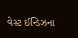વેસ્ટ ઈન્ડિઝના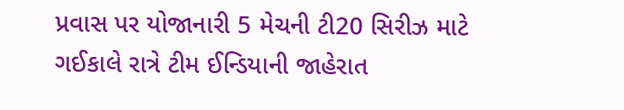પ્રવાસ પર યોજાનારી 5 મેચની ટી20 સિરીઝ માટે ગઈકાલે રાત્રે ટીમ ઈન્ડિયાની જાહેરાત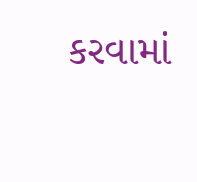કરવામાં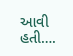આવી હતી….